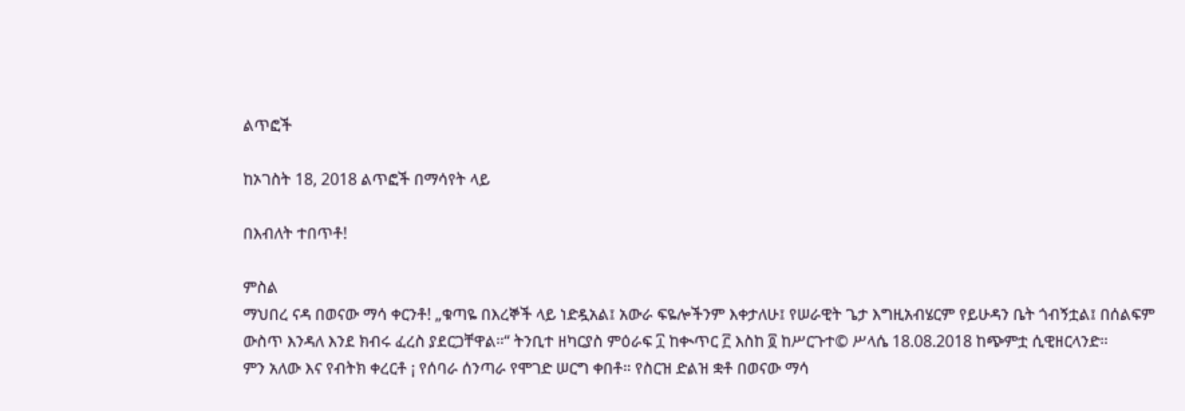ልጥፎች

ከኦገስት 18, 2018 ልጥፎች በማሳየት ላይ

በእብለት ተበጥቶ!

ምስል
ማህበረ ናዳ በወናው ማሳ ቀርንቶ! „ቁጣዬ በእረኞች ላይ ነድዷአል፤ አውራ ፍዬሎችንም እቀታለሁ፤ የሠራዊት ጌታ እግዚአብሄርም የይሁዳን ቤት ጎብኝቷል፤ በሰልፍም ውስጥ እንዳለ እንደ ክብሩ ፈረስ ያደርጋቸዋል።“ ትንቢተ ዘካርያስ ምዕራፍ ፲ ከቊጥር ፫ እስከ ፬ ከሥርጉተ© ሥላሴ 18.08.2018 ከጭምቷ ሲዊዘርላንድ።                          ምን አለው እና የብትክ ቀረርቶ ¡ የሰባራ ሰንጣራ የሞገድ ሠርግ ቀበቶ። የስርዝ ድልዝ ቋቶ በወናው ማሳ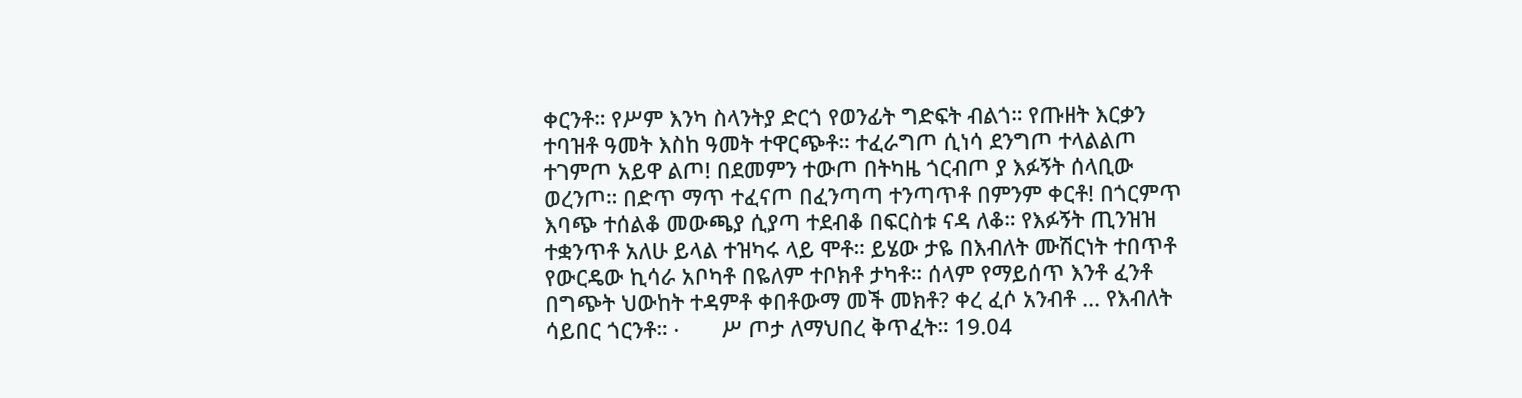ቀርንቶ። የሥም እንካ ስላንትያ ድርጎ የወንፊት ግድፍት ብልጎ። የጡዘት እርቃን ተባዝቶ ዓመት እስከ ዓመት ተዋርጭቶ። ተፈራግጦ ሲነሳ ደንግጦ ተላልልጦ ተገምጦ አይዋ ልጦ! በደመምን ተውጦ በትካዜ ጎርብጦ ያ እፉኝት ሰላቢው ወረንጦ። በድጥ ማጥ ተፈናጦ በፈንጣጣ ተንጣጥቶ በምንም ቀርቶ! በጎርምጥ እባጭ ተሰልቆ መውጫያ ሲያጣ ተደብቆ በፍርስቱ ናዳ ለቆ። የእፉኝት ጢንዝዝ ተቋንጥቶ አለሁ ይላል ተዝካሩ ላይ ሞቶ። ይሄው ታዬ በእብለት ሙሽርነት ተበጥቶ የውርዴው ኪሳራ አቦካቶ በዬለም ተቦክቶ ታካቶ። ሰላም የማይሰጥ እንቶ ፈንቶ በግጭት ህውከት ተዳምቶ ቀበቶውማ መች መክቶ? ቀረ ፈሶ አንብቶ ... የእብለት ሳይበር ጎርንቶ። ·       ሥ ጦታ ለማህበረ ቅጥፈት። 19.04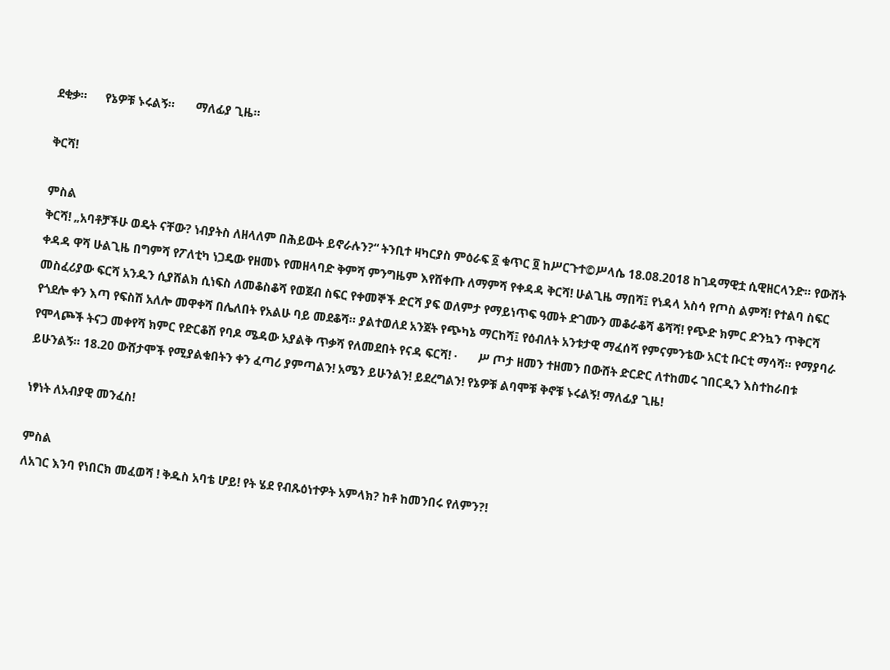ደቂቃ።      የኔዎቹ ኑሩልኝ።       ማለፊያ ጊዜ።

ቅርሻ!

ምስል
ቅርሻ! „አባቶቻችሁ ወዴት ናቸው? ነብያትስ ለዘላለም በሕይውት ይኖራሉን?“ ትንቢተ ዛካርያስ ምዕራፍ ፩ ቁጥር ፬ ከሥርጉተ©ሥላሴ 18.08.2018 ከገዳማዊቷ ሲዊዘርላንድ። የውሸት ቀዳዳ ዋሻ ሁልጊዜ በግምሻ የፖለቲካ ነጋዴው የዘመኑ የመዘላባድ ቅምሻ ምንግዜም እየሸቀጡ ለማምሻ የቀዳዳ ቅርሻ! ሁልጊዜ ማበሻ፤ የነዳላ አስሳ የጦስ ልምሻ! የተልባ ስፍር መስፈሪያው ፍርሻ አንዱን ሲያሸልክ ሲነፍስ ለመቆስቆሻ የወጀብ ስፍር የቀመኞች ድርሻ ያፍ ወለምታ የማይነጥፍ ዓመት ድገሙን መቆራቆሻ ቆሻሻ! የጭድ ክምር ድንኳን ጥቅርሻ የጎደሎ ቀን እጣ የፍስሽ አለሎ መዋቀሻ በሌለበት የአልሁ ባይ መደቆሻ። ያልተወለደ አንጀት የጭካኔ ማርከሻ፤ የዕብለት አንቱታዊ ማፈሰሻ የምናምንቴው አርቲ ቡርቲ ማሳሻ። የማያባራ የሞላጮች ትናጋ መቀየሻ ክምር የድርቆሽ የባዶ ሜዳው አያልቅ ጥቃሻ የለመደበት የናዳ ፍርሻ! ·       ሥ ጦታ ዘመን ተዘመን በውሸት ድርድር ለተከመሩ ገበርዲን እስተከራበቱ ይሁንልኝ። 18.20 ውሸታሞች የሚያልቁበትን ቀን ፈጣሪ ያምጣልን! አሜን ይሁንልን! ይደረግልን! የኔዎቹ ልባሞቹ ቅኖቹ ኑሩልኝ! ማለፊያ ጊዜ!

ነፃነት ለአብያዊ መንፈስ!

ምስል
ለአገር እንባ የነበርክ መፈወሻ ! ቅዱስ አባቴ ሆይ! የት ሄደ የብጹዕነተዎት አምላክ? ከቶ ከመንበሩ የለምን?!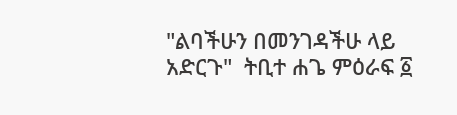"ልባችሁን በመንገዳችሁ ላይ አድርጉ"  ትቢተ ሐጌ ምዕራፍ ፩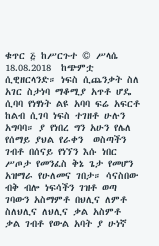ቁጥር ፭ ከሥርጉተ © ሥላሴ 18.08.2018  ከጭምቷ ሲዊዘርላንድ። ነፍስ ሲጨንቃት ስለ አገር ስታነባ ማቆሚያ አጥቶ ሆዴ ሲባባ የነፃነት ልዩ አባባ ፍሬ አፍርቶ ከልብ ሲገባ ነፍስ ተገዘቶ ሁሉን አግባባ። ያ የነበረ ግን አሁን የሌለ የሰማይ ያህል የራቀን  ወስጣችን ገብቶ በሰናይ የነኘን እሱ ነበር ሥጦታ የመንፈስ ቅኔ ጌታ የመሆን አዝማራ የሁለመና ገበታ። ሳናስበው ብቅ ብሎ ነፍሳችን ገዝቶ ወጣ ገባውን አስማምቶ በህሊና ለምቶ ስለህሊና ለህሊና ቃል አስምቶ ቃል ገብቶ የውል አባት ያ ሁነኛ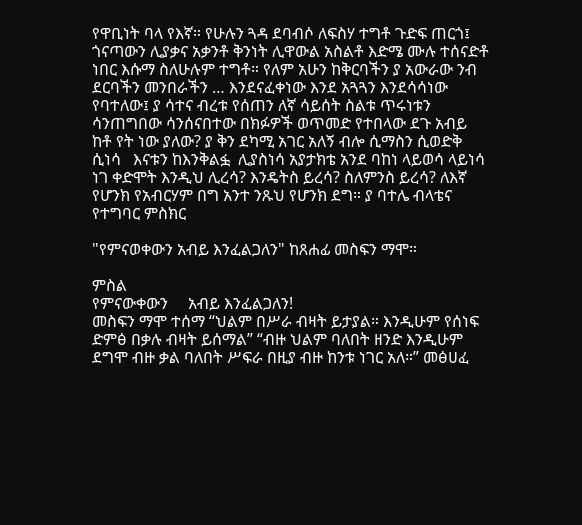የዋቢነት ባላ የእኛ። የሁሉን ጓዳ ደባብሶ ለፍስሃ ተግቶ ጉድፍ ጠርጎ፤ ጎናጣውን ሊያቃና አቃንቶ ቅንነት ሊዋውል አስልቶ እድሜ ሙሉ ተሰናድቶ ነበር እሱማ ስለሁሉም ተግቶ። የለም አሁን ከቅርባችን ያ አውራው ንብ ደርባችን መንበራችን … እንደናፈቀነው እንደ አጓጓን እንደሳሳነው የባተለው፤ ያ ሳተና ብረቱ የሰጠን ለኛ ሳይሰት ስልቱ ጥሩነቱን ሳንጠግበው ሳንሰናበተው በክፉዎች ወጥመድ የተበላው ደጉ አብይ ከቶ የት ነው ያለው? ያ ቅን ደካሚ አገር አለኝ ብሎ ሲማስን ሲወድቅ ሲነሳ   እናቱን ከእንቅልፏ  ሊያስነሳ አያታክቴ አንደ ባከነ ላይወሳ ላይነሳ ነገ ቀድሞት እንዲህ ሊረሳ? እንዴትስ ይረሳ? ስለምንስ ይረሳ? ለእኛ የሆንክ የአብርሃም በግ አንተ ንጹህ የሆንክ ደግ። ያ ባተሌ ብላቴና የተግባር ምስክር

"የምናወቀውን አብይ እንፈልጋለን" ከጸሐፊ መስፍን ማሞ።

ምስል
የምናውቀውን     አብይ እንፈልጋለን!                                                መስፍን ማሞ ተሰማ “ህልም በሥራ ብዛት ይታያል። እንዲሁም የሰነፍ ድምፅ በቃሉ ብዛት ይሰማል” “ብዙ ህልም ባለበት ዘንድ እንዲሁም ደግሞ ብዙ ቃል ባለበት ሥፍራ በዚያ ብዙ ከንቱ ነገር አለ።” መፅሀፈ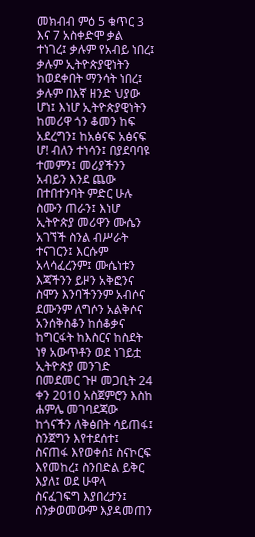መክብብ ምዕ 5 ቁጥር 3 እና 7 አስቀድሞ ቃል ተነገረ፤ ቃሉም የአብይ ነበረ፤ ቃሉም ኢትዮጵያዊነትን ከወደቀበት ማንሳት ነበረ፤ ቃሉም በእኛ ዘንድ ህያው ሆነ፤ እነሆ ኢትዮጵያዊነትን ከመሪዋ ጎን ቆመን ከፍ አደረግን፤ ከአፅናፍ አፅናፍ ሆ! ብለን ተነሳን፤ በያደባባዩ ተመምን፤ መሪያችንን አብይን እንደ ጨው በተበተንባት ምድር ሁሉ ስሙን ጠራን፤ እነሆ ኢትዮጵያ መሪዋን ሙሴን አገኘች ስንል ብሥራት ተናገርን፤ እርሱም አላሳፈረንም፤ ሙሴነቱን እጃችንን ይዞን አቅፎንና ስሞን እንባችንንም አብሶና ደሙንም ለግሶን አልቅሶና አንሰቅስቆን ከሰቆቃና ከግርፋት ከእስርና ከስደት ነፃ አውጥቶን ወደ ነገይቷ ኢትዮጵያ መንገድ በመደመር ጉዞ መጋቢት 24 ቀን 2010 አስጀምሮን እስከ ሐምሌ መገባደጃው ከጎናችን ለቅፅበት ሳይጠፋ፤ ስንጀግን እየተደሰተ፤ ስናጠፋ እየወቀሰ፤ ስናኮርፍ እየመከረ፤ ስንበድል ይቅር እያለ፤ ወደ ሁዋላ ስናፈገፍግ እያበረታን፤ ስንቃወመውም እያዳመጠን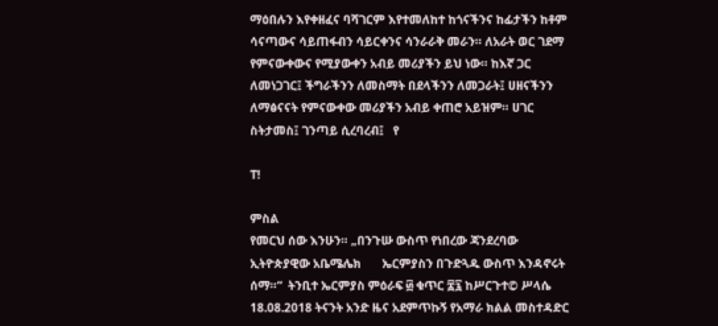ማዕበሉን እየቀዘፈና ባሻገርም እየተመለከተ ከጎናችንና ከፊታችን ከቶም ሳናጣውና ሳይጠፋብን ሳይርቀንና ሳንራራቅ መራን። ለአራት ወር ገደማ የምናውቀውና የሚያውቀን አብይ መሪያችን ይህ ነው። ከእኛ ጋር ለመነጋገር፤ ችግራችንን ለመስማት በደላችንን ለመጋራት፤ ሀዘናችንን ለማፅናናት የምናውቀው መሪያችን አብይ ቀጠሮ አይዝም። ሀገር ስትታመስ፤ ገንጣይ ሲረባረብ፤   የ

ፐ!

ምስል
የመርህ ሰው እንሁን። „በንጉሡ ውስጥ የነበረው ጃንደረባው ኢትዮጵያዊው አቤሜሌክ       ኤርምያስን በጉድጓዱ ውስጥ እንዳኖሩት ሰማ።“  ትንቢተ ኤርምያስ ምዕራፍ ፴ ቁጥር ፰፯ ከሥርጉተ© ሥላሴ 18.08.2018 ትናንት አንድ ዜና አደምጥኩኝ የአማራ ክልል መስተዳድር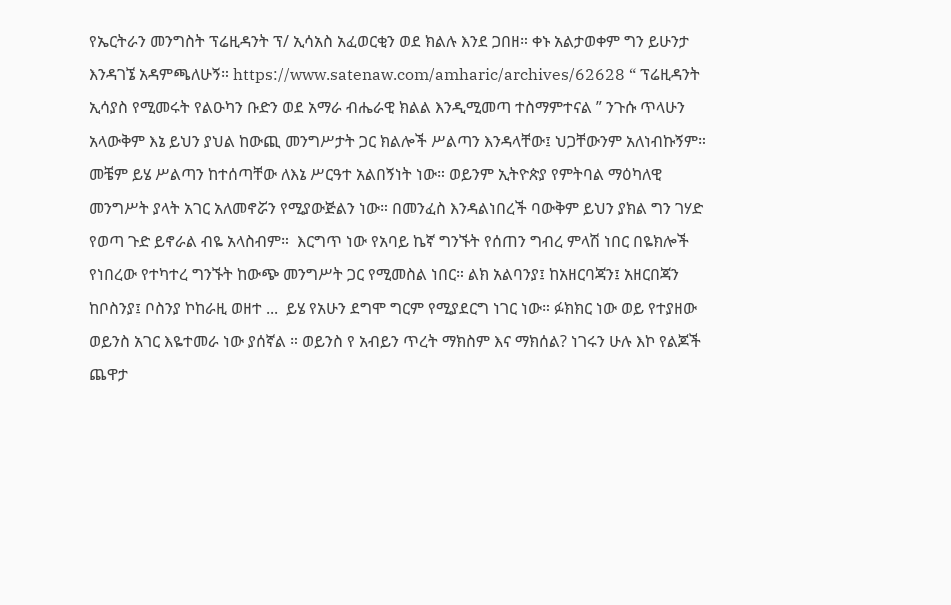የኤርትራን መንግስት ፕሬዚዳንት ፕ/ ኢሳአስ አፈወርቂን ወደ ክልሉ እንደ ጋበዘ። ቀኑ አልታወቀም ግን ይሁንታ እንዳገኜ አዳምጫለሁኝ። https://www.satenaw.com/amharic/archives/62628 “ ፕሬዚዳንት ኢሳያስ የሚመሩት የልዑካን ቡድን ወደ አማራ ብሔራዊ ክልል እንዲሚመጣ ተስማምተናል ” ንጉሱ ጥላሁን አላውቅም እኔ ይህን ያህል ከውጪ መንግሥታት ጋር ክልሎች ሥልጣን እንዳላቸው፤ ህጋቸውንም አለነብኩኝም። መቼም ይሄ ሥልጣን ከተሰጣቸው ለእኔ ሥርዓተ አልበኝነት ነው። ወይንም ኢትዮጵያ የምትባል ማዕካለዊ መንግሥት ያላት አገር አለመኖሯን የሚያውጅልን ነው። በመንፈስ እንዳልነበረች ባውቅም ይህን ያክል ግን ገሃድ የወጣ ጉድ ይኖራል ብዬ አላስብም።  እርግጥ ነው የአባይ ኬኛ ግንኙት የሰጠን ግብረ ምላሽ ነበር በዬክሎች የነበረው የተካተረ ግንኙት ከውጭ መንግሥት ጋር የሚመስል ነበር። ልክ አልባንያ፤ ከአዘርባጃን፤ አዘርበጃን ከቦስንያ፤ ቦስንያ ኮከራዚ ወዘተ ...  ይሄ የአሁን ደግሞ ግርም የሚያደርግ ነገር ነው። ፉክክር ነው ወይ የተያዘው ወይንስ አገር እዬተመራ ነው ያሰኛል ። ወይንስ የ አብይን ጥረት ማክስም እና ማክሰል? ነገሩን ሁሉ እኮ የልጆች ጨዋታ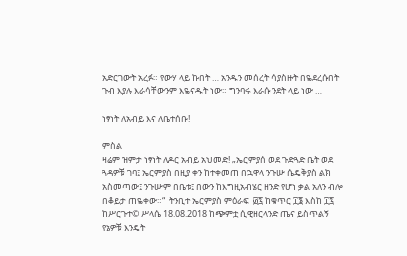አድርገውት አረፉ። የውሃ ላይ ኩበት … አንዱን መሰረት ሳያስዙት በዬደረሱበት ጉብ እያሉ እራሳቸውንም እዬናዱት ነው። ግንባሩ እራሱ ንደት ላይ ነው …

ነፃነት ለአብይ እና ለቤተሰቡ!

ምስል
ዛሬም ዝምታ ነፃነት ለዶር አብይ አህመድ! „ኤርምያሰ ወደ ጉድጓድ ቤት ወደ ጓዳዎቹ ገባ፤ ኤርምያስ በዚያ ቀን ከተቀመጠ በኋዋላ ንጉሡ ሴዴቅያስ ልክ አስመጣው፤ ንጉሡም በቤቱ፤ በውን ከእግዚአብሄር ዘንድ የሆነ ቃል አለን ብሎ በቆይታ ጠዬቀው።“  ትንቢተ ኤርምያስ ምዕራፍ  ፴፯ ከቁጥር ፲፮ እስከ ፲፯ ከሥርጉተ© ሥላሴ 18.08.2018 ከጭምቷ ሲዊዘርላንድ ጤና ይስጥልኝ የኔዎቹ እንዴት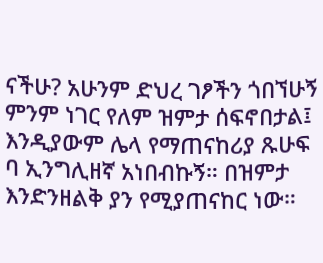ናችሁ? አሁንም ድህረ ገፆችን ጎበኘሁኝ ምንም ነገር የለም ዝምታ ሰፍኖበታል፤ እንዲያውም ሌላ የማጠናከሪያ ጹሁፍ ባ ኢንግሊዘኛ አነበብኩኝ። በዝምታ እንድንዘልቅ ያን የሚያጠናከር ነው።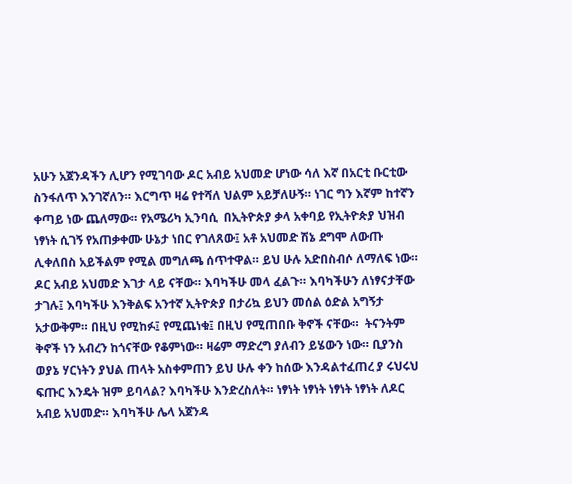አሁን አጀንዳችን ሊሆን የሚገባው ዶር አብይ አህመድ ሆነው ሳለ እኛ በአርቲ ቡርቲው ስንፋለጥ እንገኛለን። እርግጥ ዛሬ የተሻለ ህልም አይቻለሁኝ። ነገር ግን እኛም ከተኛን ቀጣይ ነው ጨለማው። የአሜሪካ ኢንባሲ  በኢትዮጵያ ቃላ አቀባይ የኢትዮጵያ ህዝብ ነፃነት ሲገኝ የአጠቃቀሙ ሁኔታ ነበር የገለጸው፤ አቶ አህመድ ሽኔ ደግሞ ለውጡ ሊቀለበስ አይችልም የሚል መግለጫ ሰጥተዋል። ይህ ሁሉ አድበስብሶ ለማለፍ ነው። ዶር አብይ አህመድ እገታ ላይ ናቸው። እባካችሁ መላ ፈልጉ። እባካችሁን ለነፃናታቸው ታገሉ፤ እባካችሁ እንቅልፍ አንተኛ ኢትዮጵያ በታሪኳ ይህን መሰል ዕድል አግኝታ አታውቅም። በዚህ የሚከፉ፤ የሚጨነቁ፤ በዚህ የሚጠበቡ ቅኖች ናቸው።  ትናንትም ቅኖች ነን አብረን ከጎናቸው የቆምነው። ዛሬም ማድረግ ያለብን ይሄውን ነው። ቢያንስ ወያኔ ሃርነትን ያህል ጠላት አስቀምጠን ይህ ሁሉ ቀን ከሰው እንዳልተፈጠረ ያ ሩህሩህ ፍጡር እንዴት ዝም ይባላል? እባካችሁ እንድረስለት። ነፃነት ነፃነት ነፃነት ነፃነት ለዶር አብይ አህመድ። እባካችሁ ሌላ አጀንዳ